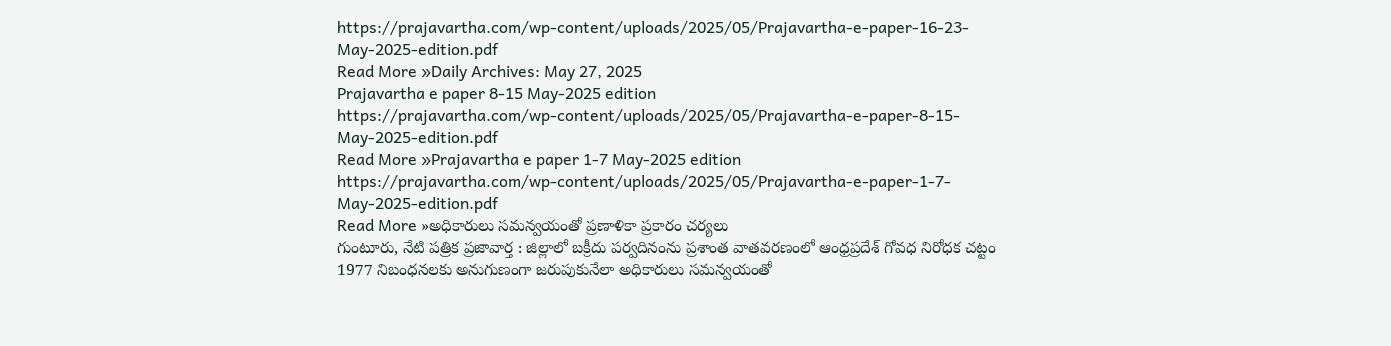https://prajavartha.com/wp-content/uploads/2025/05/Prajavartha-e-paper-16-23-May-2025-edition.pdf
Read More »Daily Archives: May 27, 2025
Prajavartha e paper 8-15 May-2025 edition
https://prajavartha.com/wp-content/uploads/2025/05/Prajavartha-e-paper-8-15-May-2025-edition.pdf
Read More »Prajavartha e paper 1-7 May-2025 edition
https://prajavartha.com/wp-content/uploads/2025/05/Prajavartha-e-paper-1-7-May-2025-edition.pdf
Read More »అధికారులు సమన్వయంతో ప్రణాళికా ప్రకారం చర్యలు
గుంటూరు, నేటి పత్రిక ప్రజావార్త : జిల్లాలో బక్రీదు పర్వదినంను ప్రశాంత వాతవరణంలో ఆంధ్రప్రదేశ్ గోవధ నిరోధక చట్టం 1977 నిబంధనలకు అనుగుణంగా జరుపుకునేలా అధికారులు సమన్వయంతో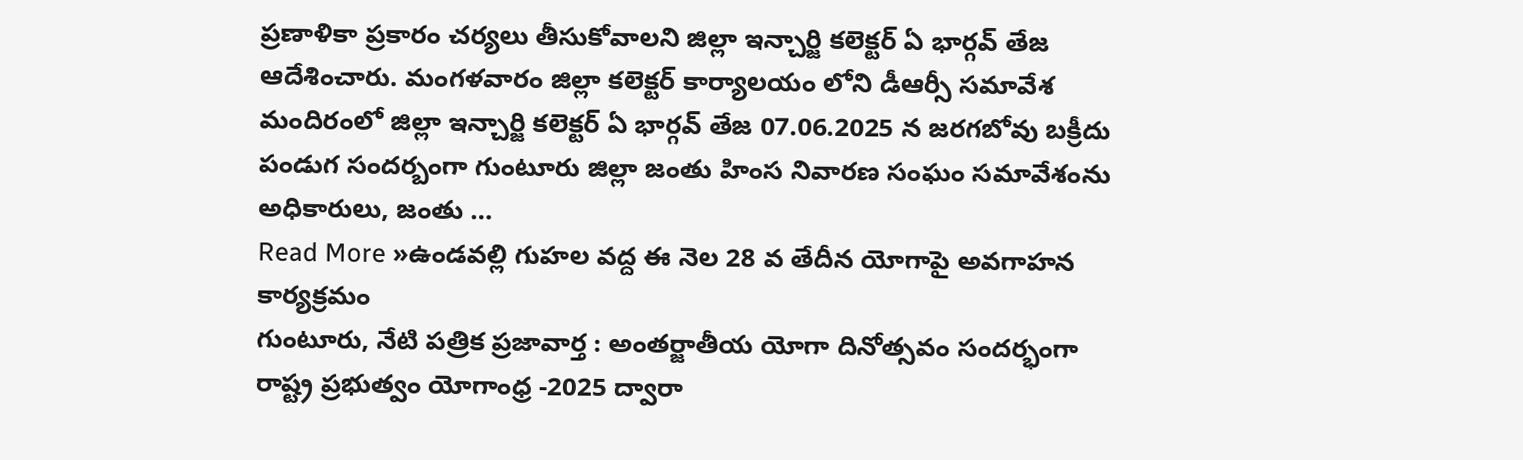ప్రణాళికా ప్రకారం చర్యలు తీసుకోవాలని జిల్లా ఇన్చార్జి కలెక్టర్ ఏ భార్గవ్ తేజ ఆదేశించారు. మంగళవారం జిల్లా కలెక్టర్ కార్యాలయం లోని డీఆర్సీ సమావేశ మందిరంలో జిల్లా ఇన్చార్జి కలెక్టర్ ఏ భార్గవ్ తేజ 07.06.2025 న జరగబోవు బక్రీదు పండుగ సందర్బంగా గుంటూరు జిల్లా జంతు హింస నివారణ సంఘం సమావేశంను అధికారులు, జంతు …
Read More »ఉండవల్లి గుహల వద్ద ఈ నెల 28 వ తేదీన యోగాపై అవగాహన కార్యక్రమం
గుంటూరు, నేటి పత్రిక ప్రజావార్త : అంతర్జాతీయ యోగా దినోత్సవం సందర్భంగా రాష్ట్ర ప్రభుత్వం యోగాంధ్ర -2025 ద్వారా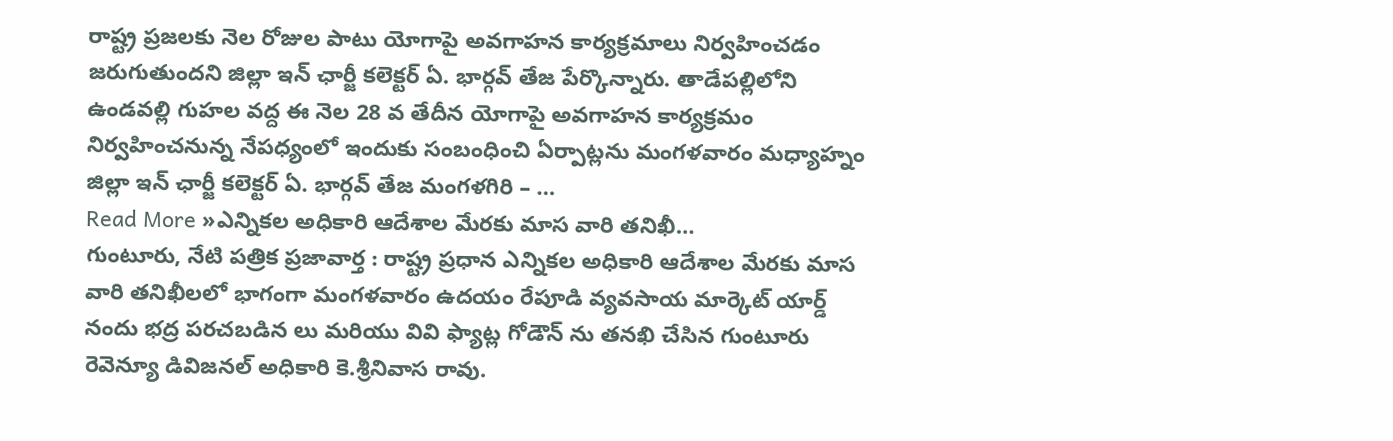రాష్ట్ర ప్రజలకు నెల రోజుల పాటు యోగాపై అవగాహన కార్యక్రమాలు నిర్వహించడం జరుగుతుందని జిల్లా ఇన్ ఛార్జీ కలెక్టర్ ఏ. భార్గవ్ తేజ పేర్కొన్నారు. తాడేపల్లిలోని ఉండవల్లి గుహల వద్ద ఈ నెల 28 వ తేదీన యోగాపై అవగాహన కార్యక్రమం నిర్వహించనున్న నేపధ్యంలో ఇందుకు సంబంధించి ఏర్పాట్లను మంగళవారం మధ్యాహ్నం జిల్లా ఇన్ ఛార్జీ కలెక్టర్ ఏ. భార్గవ్ తేజ మంగళగిరి – …
Read More »ఎన్నికల అధికారి ఆదేశాల మేరకు మాస వారి తనిఖీ…
గుంటూరు, నేటి పత్రిక ప్రజావార్త : రాష్ట్ర ప్రధాన ఎన్నికల అధికారి ఆదేశాల మేరకు మాస వారి తనిఖీలలో భాగంగా మంగళవారం ఉదయం రేపూడి వ్యవసాయ మార్కెట్ యార్డ్ నందు భద్ర పరచబడిన లు మరియు వివి ఫ్యాట్ల గోడౌన్ ను తనఖి చేసిన గుంటూరు రెవెన్యూ డివిజనల్ అధికారి కె.శ్రీనివాస రావు.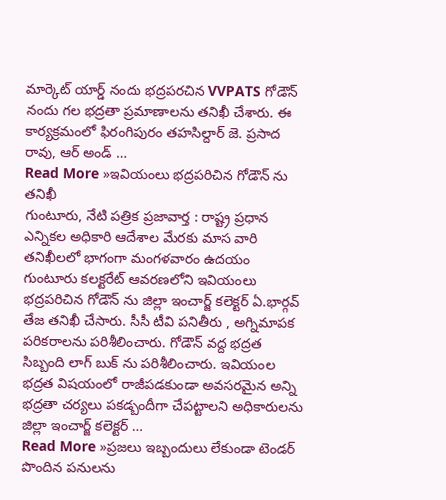మార్కెట్ యార్డ్ నందు భద్రపరచిన VVPATS గోడౌన్ నందు గల భద్రతా ప్రమాణాలను తనిఖీ చేశారు. ఈ కార్యక్రమంలో ఫిరంగిపురం తహసిల్దార్ జె. ప్రసాద రావు, ఆర్ అండ్ …
Read More »ఇవియంలు భద్రపరిచిన గోడౌన్ ను తనిఖీ
గుంటూరు, నేటి పత్రిక ప్రజావార్త : రాష్ట్ర ప్రధాన ఎన్నికల అధికారి ఆదేశాల మేరకు మాస వారి తనిఖీలలో భాగంగా మంగళవారం ఉదయం గుంటూరు కలక్టరేట్ ఆవరణలోని ఇవియంలు భద్రపరిచిన గోడౌన్ ను జిల్లా ఇంచార్జ్ కలెక్టర్ ఏ.భార్గవ్ తేజ తనిఖీ చేసారు. సీసీ టీవి పనితీరు , అగ్నిమాపక పరికరాలను పరిశీలించారు. గోడౌన్ వద్ద భద్రత సిబ్బంది లాగ్ బుక్ ను పరిశీలించారు. ఇవియంల భద్రత విషయంలో రాజీపడకుండా అవసరమైన అన్ని భద్రతా చర్యలు పకడ్బందీగా చేపట్టాలని అధికారులను జిల్లా ఇంచార్జ్ కలెక్టర్ …
Read More »ప్రజలు ఇబ్బందులు లేకుండా టెండర్ పొందిన పనులను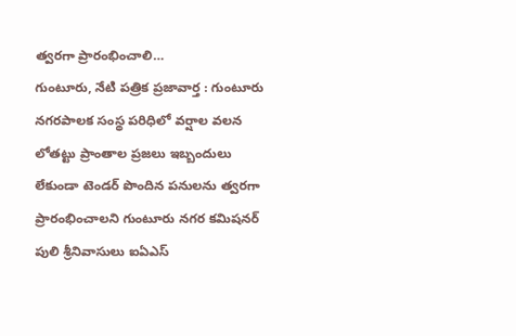త్వరగా ప్రారంభించాలి…
గుంటూరు, నేటి పత్రిక ప్రజావార్త : గుంటూరు నగరపాలక సంస్థ పరిధిలో వర్షాల వలన లోతట్టు ప్రాంతాల ప్రజలు ఇబ్బందులు లేకుండా టెండర్ పొందిన పనులను త్వరగా ప్రారంభించాలని గుంటూరు నగర కమిషనర్ పులి శ్రీనివాసులు ఐఏఎస్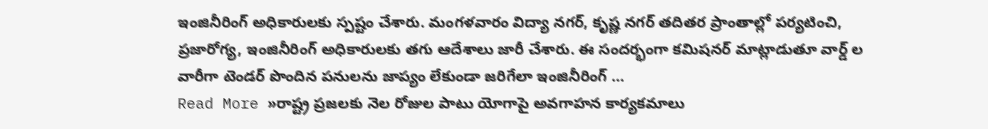ఇంజినీరింగ్ అధికారులకు స్పష్టం చేశారు. మంగళవారం విద్యా నగర్, కృష్ణ నగర్ తదితర ప్రాంతాల్లో పర్యటించి, ప్రజారోగ్య, ఇంజినీరింగ్ అధికారులకు తగు ఆదేశాలు జారీ చేశారు. ఈ సందర్భంగా కమిషనర్ మాట్లాడుతూ వార్డ్ ల వారీగా టెండర్ పొందిన పనులను జాప్యం లేకుండా జరిగేలా ఇంజినీరింగ్ …
Read More »రాష్ట్ర ప్రజలకు నెల రోజుల పాటు యోగాపై అవగాహన కార్యకమాలు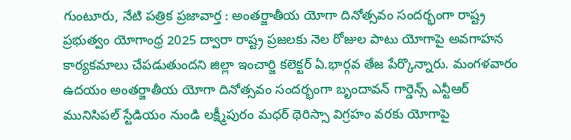గుంటూరు, నేటి పత్రిక ప్రజావార్త : అంతర్జాతీయ యోగా దినోత్సవం సందర్భంగా రాష్ట్ర ప్రభుత్వం యోగాంధ్ర 2025 ద్వారా రాష్ట్ర ప్రజలకు నెల రోజుల పాటు యోగాపై అవగాహన కార్యకమాలు చేపడుతుందని జిల్లా ఇంచార్జి కలెక్టర్ ఏ.భార్గవ తేజ పేర్కొన్నారు. మంగళవారం ఉదయం అంతర్జాతీయ యోగా దినోత్సవం సందర్భంగా బృందావన్ గార్డెన్స్ ఎన్టీఆర్ మునిసిపల్ స్టేడియం నుండి లక్ష్మీపురం మధర్ థెరిస్సా విగ్రహం వరకు యోగాపై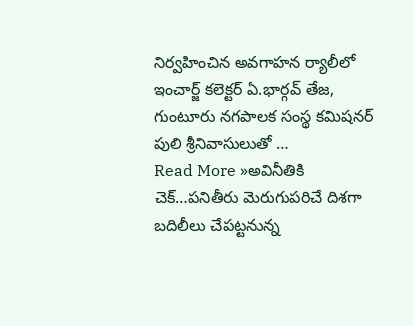నిర్వహించిన అవగాహన ర్యాలీలో ఇంచార్జ్ కలెక్టర్ ఏ.భార్గవ్ తేజ, గుంటూరు నగపాలక సంస్థ కమిషనర్ పులి శ్రీనివాసులుతో …
Read More »అవినీతికి చెక్…పనితీరు మెరుగుపరిచే దిశగా బదిలీలు చేపట్టనున్న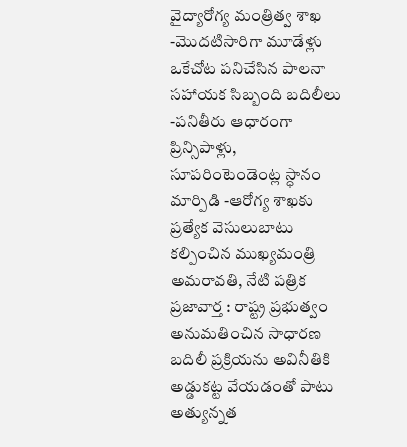వైద్యారోగ్య మంత్రిత్వ శాఖ
-మొదటిసారిగా మూడేళ్లు ఒకేచోట పనిచేసిన పాలనా సహాయక సిబ్బంది బదిలీలు -పనితీరు ఆధారంగా ప్రిన్సిపాళ్లు, సూపరింటెండెంట్ల స్ధానం మార్పిడి -ఆరోగ్య శాఖకు ప్రత్యేక వెసులుబాటు కల్పించిన ముఖ్యమంత్రి అమరావతి, నేటి పత్రిక ప్రజావార్త : రాష్ట్ర ప్రభుత్వం అనుమతించిన సాధారణ బదిలీ ప్రక్రియను అవినీతికి అడ్డుకట్ట వేయడంతో పాటు అత్యున్నత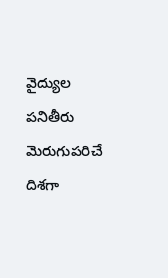వైద్యుల పనితీరు మెరుగుపరిచే దిశగా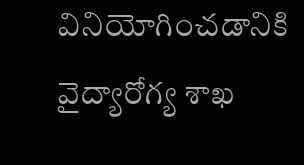వినియోగించడానికి వైద్యారోగ్య శాఖ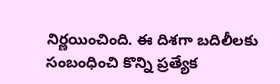నిర్ణయించింది. ఈ దిశగా బదిలీలకు సంబంధించి కొన్ని ప్రత్యేక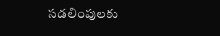సడలింపులకు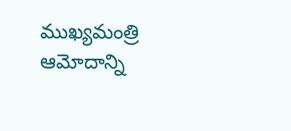ముఖ్యమంత్రి ఆమోదాన్ని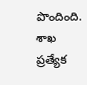పొందింది. శాఖ ప్రత్యేక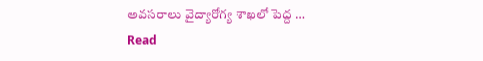అవసరాలు వైద్యారోగ్య శాఖలో పెద్ద …
Read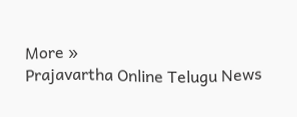More »
Prajavartha Online Telugu News